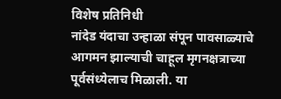विशेष प्रतिनिधी
नांदेड यंदाचा उन्हाळा संपून पावसाळ्याचे आगमन झाल्याची चाहूल मृगनक्षत्राच्या पूर्वसंध्येलाच मिळाली. या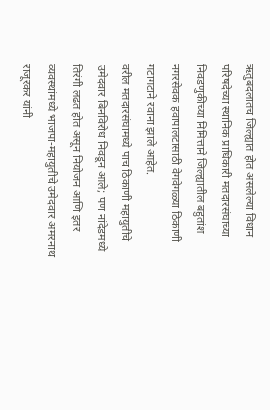ऋतुबदलातच जिल्ह्यात होत असलेल्या विधान परिषदेच्या स्थानिक प्राधिकारी मतदारसंघाच्या निवडणुकीच्या निमित्ताने जिल्ह्यातील बहुतांश नगरसेवक हवापालटासाठी वेगवेगळ्या ठिकाणी गटागटाने रवाना झाले आहेत.
वरील मतदारसंघामध्ये पाच ठिकाणी महायुतीचे उमेदवार बिनविरोध निवडून आले; पण नांदेडमध्ये तिरंगी लढत होत असून नियोजन आणि इतर व्यवस्थांमध्ये भाजपा-महायुतीचे उमेदवार अमरनाथ राजूरकर यांनी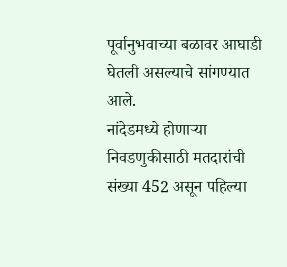पूर्वानुभवाच्या बळावर आघाडी घेतली असल्याचे सांगण्यात आले.
नांदेडमध्ये होणाऱ्या निवडणुकीसाठी मतदारांची संख्या 452 असून पहिल्या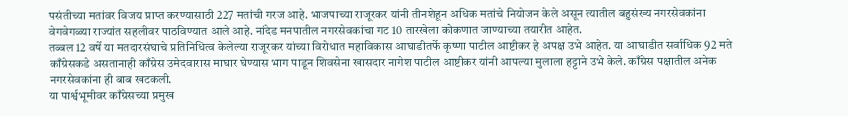पसंतीच्या मतांवर विजय प्राप्त करण्यासाठी 227 मतांची गरज आहे. भाजपाच्या राजूरकर यांनी तीनशेहून अधिक मतांचे नियोजन केले असून त्यातील बहुसंख्य नगरसेवकांना वेगवेगळ्या राज्यांत सहलीवर पाठविण्यात आले आहे. नांदेड मनपातील नगरसेवकांचा गट 10 तारखेला कोकणात जाण्याच्या तयारीत आहेत.
तब्बल 12 वर्षे या मतदारसंघाचे प्रतिनिधित्व केलेल्या राजूरकर यांच्या विरोधात महाविकास आघाडीतर्फे कृष्णा पाटील आष्टीकर हे अपक्ष उभे आहेत. या आघाडीत सर्वाधिक 92 मते काँग्रेसकडे असतानाही काँग्रेस उमेदवारास माघार घेण्यास भाग पाडून शिवसेना खासदार नागेश पाटील आष्टीकर यांनी आपल्या मुलाला हट्टाने उभे केले. काँग्रेस पक्षातील अनेक नगरसेवकांना ही बाब खटकली.
या पार्श्वभूमीवर काँग्रेसच्या प्रमुख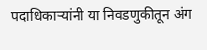पदाधिकाऱ्यांनी या निवडणुकीतून अंग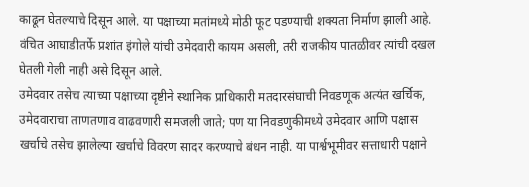काढून घेतल्याचे दिसून आले. या पक्षाच्या मतांमध्ये मोठी फूट पडण्याची शक्यता निर्माण झाली आहे. वंचित आघाडीतर्फे प्रशांत इंगोले यांची उमेदवारी कायम असली, तरी राजकीय पातळीवर त्यांची दखल घेतली गेली नाही असे दिसून आले.
उमेदवार तसेच त्याच्या पक्षाच्या दृष्टीने स्थानिक प्राधिकारी मतदारसंघाची निवडणूक अत्यंत खर्चिक, उमेदवाराचा ताणतणाव वाढवणारी समजली जाते; पण या निवडणुकीमध्ये उमेदवार आणि पक्षास खर्चाचे तसेच झालेल्या खर्चाचे विवरण सादर करण्याचे बंधन नाही. या पार्श्वभूमीवर सत्ताधारी पक्षाने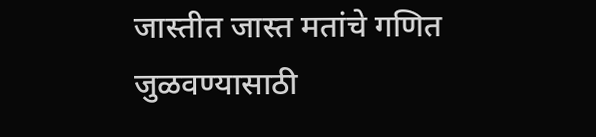जास्तीत जास्त मतांचे गणित जुळवण्यासाठी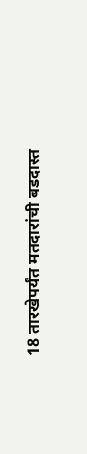18 तारखेपर्यंत मतदारांची बडदास्त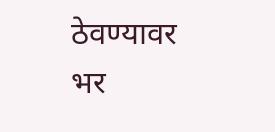ठेवण्यावर भर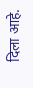दिला आहे.